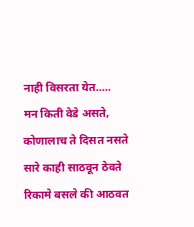नाही विसरता येत.....
मन किती वेडे असते,
कोणालाच ते दिसत नसते
सारे काही साठवून ठेवते
रिकामे बसले की आठवत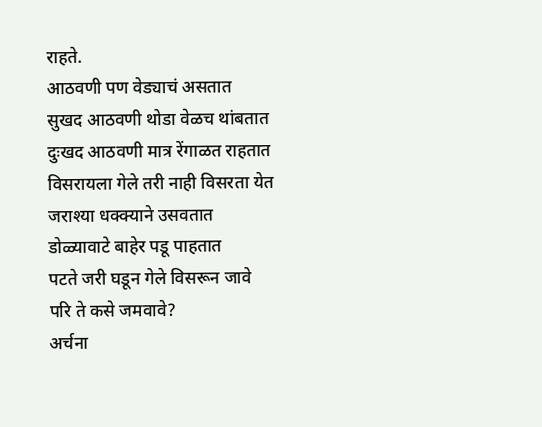राहते.
आठवणी पण वेड्याचं असतात
सुखद आठवणी थोडा वेळच थांबतात
दुःखद आठवणी मात्र रेंगाळत राहतात
विसरायला गेले तरी नाही विसरता येत
जराश्या धक्क्याने उसवतात
डोळ्यावाटे बाहेर पडू पाहतात
पटते जरी घडून गेले विसरून जावे
परि ते कसे जमवावे?
अर्चना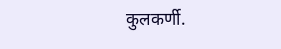कुलकर्णी.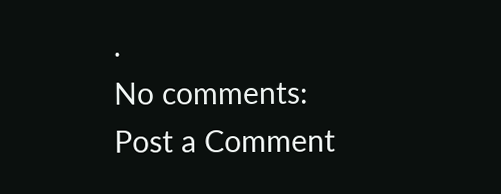.
No comments:
Post a Comment